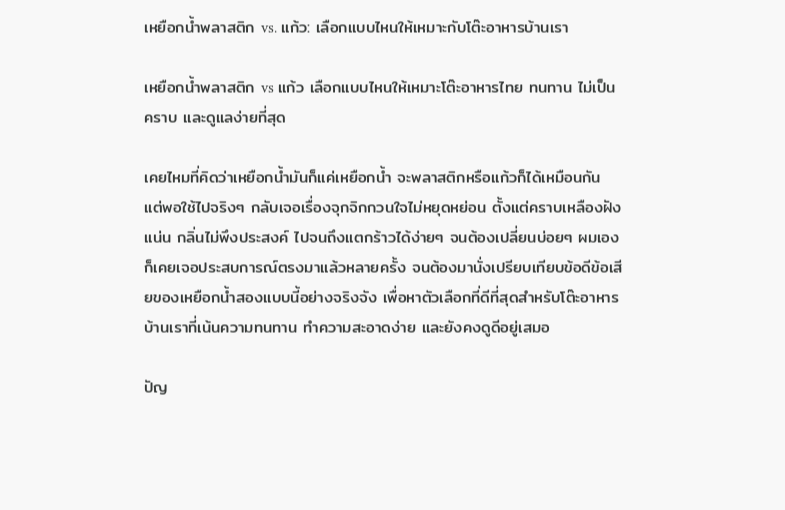เหยือกน้ำพลาสติก vs. แก้ว: เลือกแบบไหนให้เหมาะกับโต๊ะอาหารบ้านเรา

เหยือกน้ำพลาสติก vs แก้ว เลือกแบบไหนให้เหมาะโต๊ะอาหารไทย ทนทาน ไม่เป็นคราบ และดูแลง่ายที่สุด

เคยไหมที่คิดว่าเหยือกน้ำมันก็แค่เหยือกน้ำ จะพลาสติกหรือแก้วก็ได้เหมือนกัน แต่พอใช้ไปจริงๆ กลับเจอเรื่องจุกจิกกวนใจไม่หยุดหย่อน ตั้งแต่คราบเหลืองฝังแน่น กลิ่นไม่พึงประสงค์ ไปจนถึงแตกร้าวได้ง่ายๆ จนต้องเปลี่ยนบ่อยๆ ผมเองก็เคยเจอประสบการณ์ตรงมาแล้วหลายครั้ง จนต้องมานั่งเปรียบเทียบข้อดีข้อเสียของเหยือกน้ำสองแบบนี้อย่างจริงจัง เพื่อหาตัวเลือกที่ดีที่สุดสำหรับโต๊ะอาหารบ้านเราที่เน้นความทนทาน ทำความสะอาดง่าย และยังคงดูดีอยู่เสมอ

ปัญ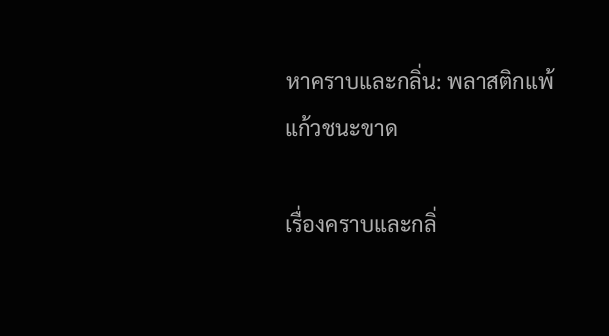หาคราบและกลิ่น: พลาสติกแพ้ แก้วชนะขาด

เรื่องคราบและกลิ่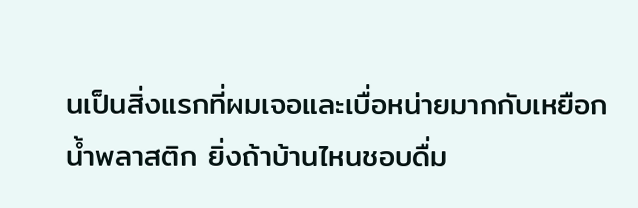นเป็นสิ่งแรกที่ผมเจอและเบื่อหน่ายมากกับเหยือกน้ำพลาสติก ยิ่งถ้าบ้านไหนชอบดื่ม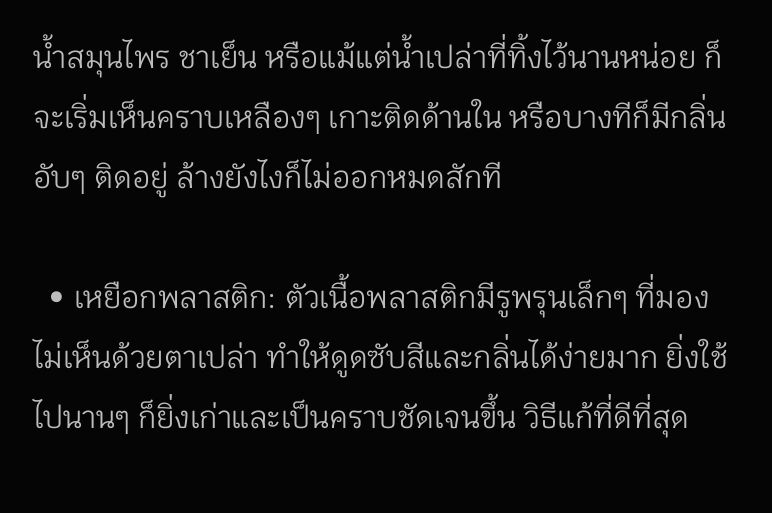น้ำสมุนไพร ชาเย็น หรือแม้แต่น้ำเปล่าที่ทิ้งไว้นานหน่อย ก็จะเริ่มเห็นคราบเหลืองๆ เกาะติดด้านใน หรือบางทีก็มีกลิ่นอับๆ ติดอยู่ ล้างยังไงก็ไม่ออกหมดสักที

  • เหยือกพลาสติก: ตัวเนื้อพลาสติกมีรูพรุนเล็กๆ ที่มองไม่เห็นด้วยตาเปล่า ทำให้ดูดซับสีและกลิ่นได้ง่ายมาก ยิ่งใช้ไปนานๆ ก็ยิ่งเก่าและเป็นคราบชัดเจนขึ้น วิธีแก้ที่ดีที่สุด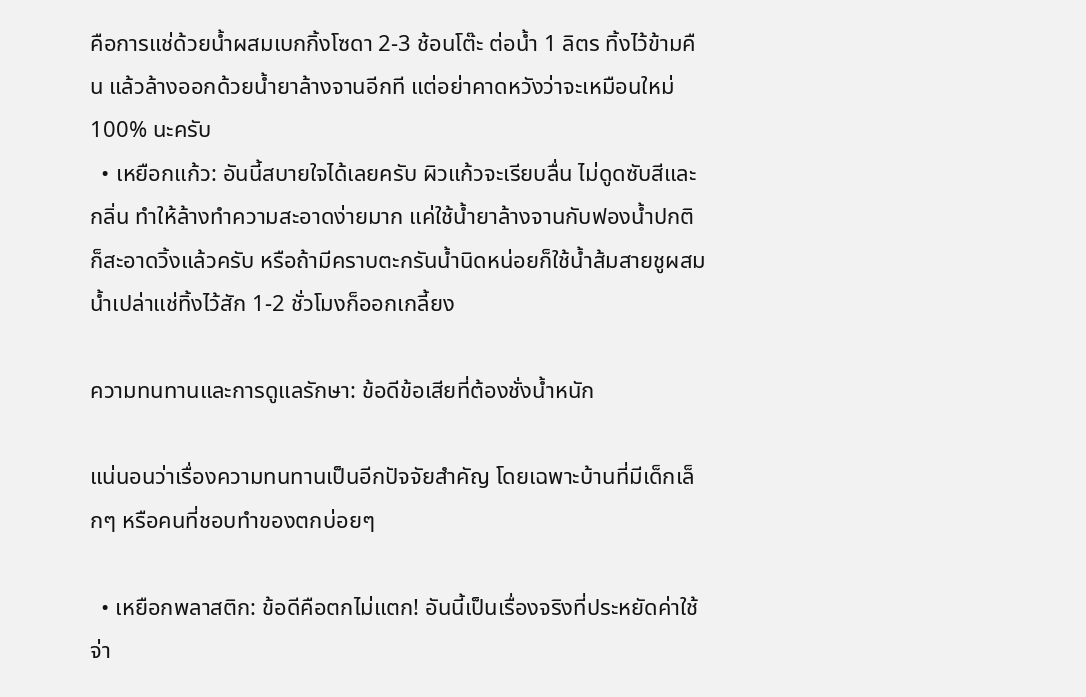คือการแช่ด้วยน้ำผสมเบกกิ้งโซดา 2-3 ช้อนโต๊ะ ต่อน้ำ 1 ลิตร ทิ้งไว้ข้ามคืน แล้วล้างออกด้วยน้ำยาล้างจานอีกที แต่อย่าคาดหวังว่าจะเหมือนใหม่ 100% นะครับ
  • เหยือกแก้ว: อันนี้สบายใจได้เลยครับ ผิวแก้วจะเรียบลื่น ไม่ดูดซับสีและกลิ่น ทำให้ล้างทำความสะอาดง่ายมาก แค่ใช้น้ำยาล้างจานกับฟองน้ำปกติก็สะอาดวิ้งแล้วครับ หรือถ้ามีคราบตะกรันน้ำนิดหน่อยก็ใช้น้ำส้มสายชูผสมน้ำเปล่าแช่ทิ้งไว้สัก 1-2 ชั่วโมงก็ออกเกลี้ยง

ความทนทานและการดูแลรักษา: ข้อดีข้อเสียที่ต้องชั่งน้ำหนัก

แน่นอนว่าเรื่องความทนทานเป็นอีกปัจจัยสำคัญ โดยเฉพาะบ้านที่มีเด็กเล็กๆ หรือคนที่ชอบทำของตกบ่อยๆ

  • เหยือกพลาสติก: ข้อดีคือตกไม่แตก! อันนี้เป็นเรื่องจริงที่ประหยัดค่าใช้จ่า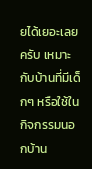ยได้เยอะเลยครับ เหมาะกับบ้านที่มีเด็กๆ หรือใช้ในกิจกรรมนอกบ้าน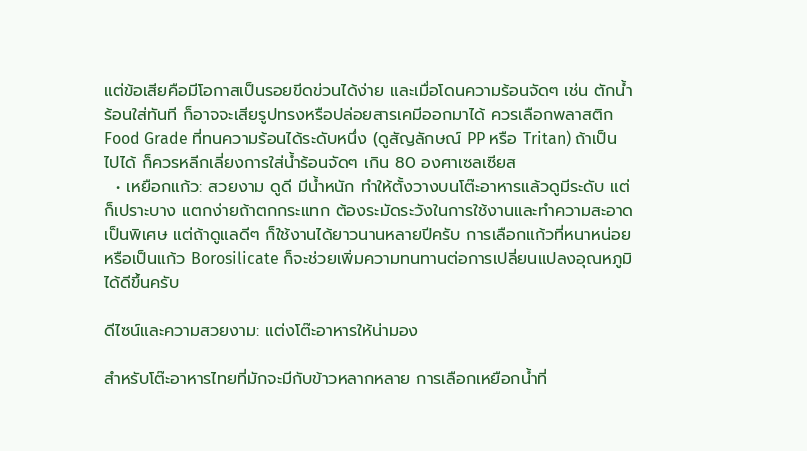แต่ข้อเสียคือมีโอกาสเป็นรอยขีดข่วนได้ง่าย และเมื่อโดนความร้อนจัดๆ เช่น ตักน้ำร้อนใส่ทันที ก็อาจจะเสียรูปทรงหรือปล่อยสารเคมีออกมาได้ ควรเลือกพลาสติก Food Grade ที่ทนความร้อนได้ระดับหนึ่ง (ดูสัญลักษณ์ PP หรือ Tritan) ถ้าเป็นไปได้ ก็ควรหลีกเลี่ยงการใส่น้ำร้อนจัดๆ เกิน 80 องศาเซลเซียส
  • เหยือกแก้ว: สวยงาม ดูดี มีน้ำหนัก ทำให้ตั้งวางบนโต๊ะอาหารแล้วดูมีระดับ แต่ก็เปราะบาง แตกง่ายถ้าตกกระแทก ต้องระมัดระวังในการใช้งานและทำความสะอาดเป็นพิเศษ แต่ถ้าดูแลดีๆ ก็ใช้งานได้ยาวนานหลายปีครับ การเลือกแก้วที่หนาหน่อย หรือเป็นแก้ว Borosilicate ก็จะช่วยเพิ่มความทนทานต่อการเปลี่ยนแปลงอุณหภูมิได้ดีขึ้นครับ

ดีไซน์และความสวยงาม: แต่งโต๊ะอาหารให้น่ามอง

สำหรับโต๊ะอาหารไทยที่มักจะมีกับข้าวหลากหลาย การเลือกเหยือกน้ำที่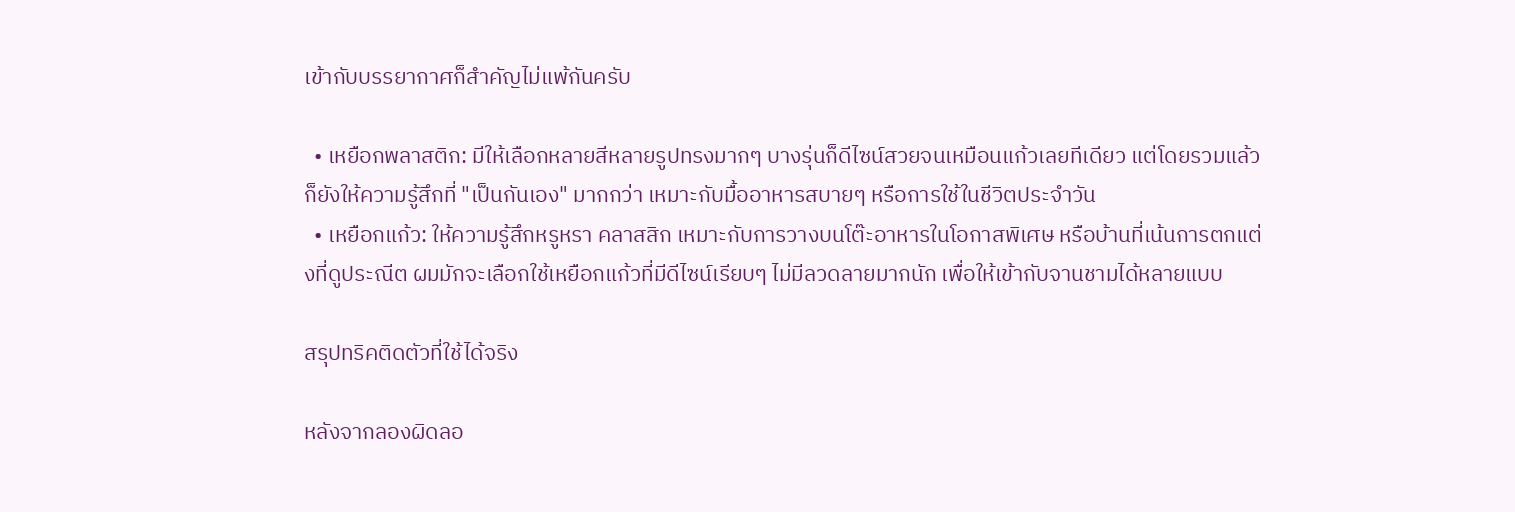เข้ากับบรรยากาศก็สำคัญไม่แพ้กันครับ

  • เหยือกพลาสติก: มีให้เลือกหลายสีหลายรูปทรงมากๆ บางรุ่นก็ดีไซน์สวยจนเหมือนแก้วเลยทีเดียว แต่โดยรวมแล้วก็ยังให้ความรู้สึกที่ "เป็นกันเอง" มากกว่า เหมาะกับมื้ออาหารสบายๆ หรือการใช้ในชีวิตประจำวัน
  • เหยือกแก้ว: ให้ความรู้สึกหรูหรา คลาสสิก เหมาะกับการวางบนโต๊ะอาหารในโอกาสพิเศษ หรือบ้านที่เน้นการตกแต่งที่ดูประณีต ผมมักจะเลือกใช้เหยือกแก้วที่มีดีไซน์เรียบๆ ไม่มีลวดลายมากนัก เพื่อให้เข้ากับจานชามได้หลายแบบ

สรุปทริคติดตัวที่ใช้ได้จริง

หลังจากลองผิดลอ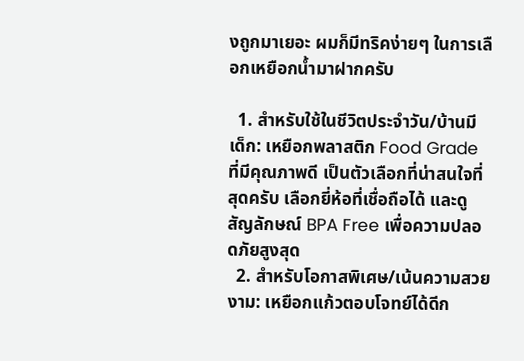งถูกมาเยอะ ผมก็มีทริคง่ายๆ ในการเลือกเหยือกน้ำมาฝากครับ

  1. สำหรับใช้ในชีวิตประจำวัน/บ้านมีเด็ก: เหยือกพลาสติก Food Grade ที่มีคุณภาพดี เป็นตัวเลือกที่น่าสนใจที่สุดครับ เลือกยี่ห้อที่เชื่อถือได้ และดูสัญลักษณ์ BPA Free เพื่อความปลอดภัยสูงสุด
  2. สำหรับโอกาสพิเศษ/เน้นความสวยงาม: เหยือกแก้วตอบโจทย์ได้ดีก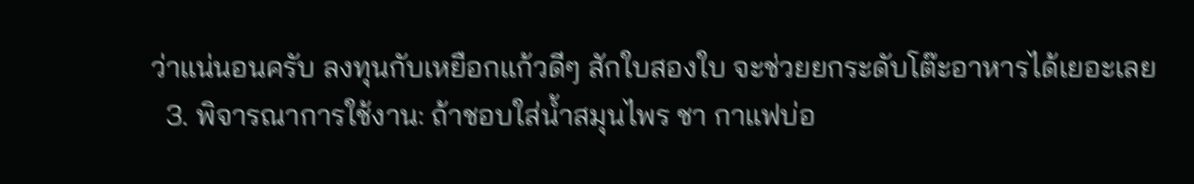ว่าแน่นอนครับ ลงทุนกับเหยือกแก้วดีๆ สักใบสองใบ จะช่วยยกระดับโต๊ะอาหารได้เยอะเลย
  3. พิจารณาการใช้งาน: ถ้าชอบใส่น้ำสมุนไพร ชา กาแฟบ่อ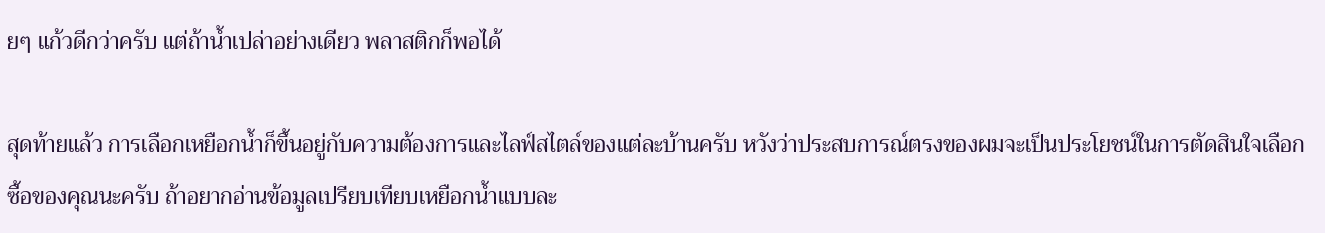ยๆ แก้วดีกว่าครับ แต่ถ้าน้ำเปล่าอย่างเดียว พลาสติกก็พอได้

สุดท้ายแล้ว การเลือกเหยือกน้ำก็ขึ้นอยู่กับความต้องการและไลฟ์สไตล์ของแต่ละบ้านครับ หวังว่าประสบการณ์ตรงของผมจะเป็นประโยชน์ในการตัดสินใจเลือกซื้อของคุณนะครับ ถ้าอยากอ่านข้อมูลเปรียบเทียบเหยือกน้ำแบบละ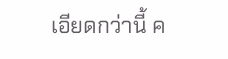เอียดกว่านี้ ค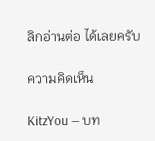ลิกอ่านต่อ ได้เลยครับ

ความคิดเห็น

KitzYou — บท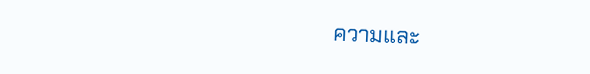ความและ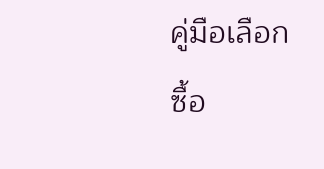คู่มือเลือกซื้อ